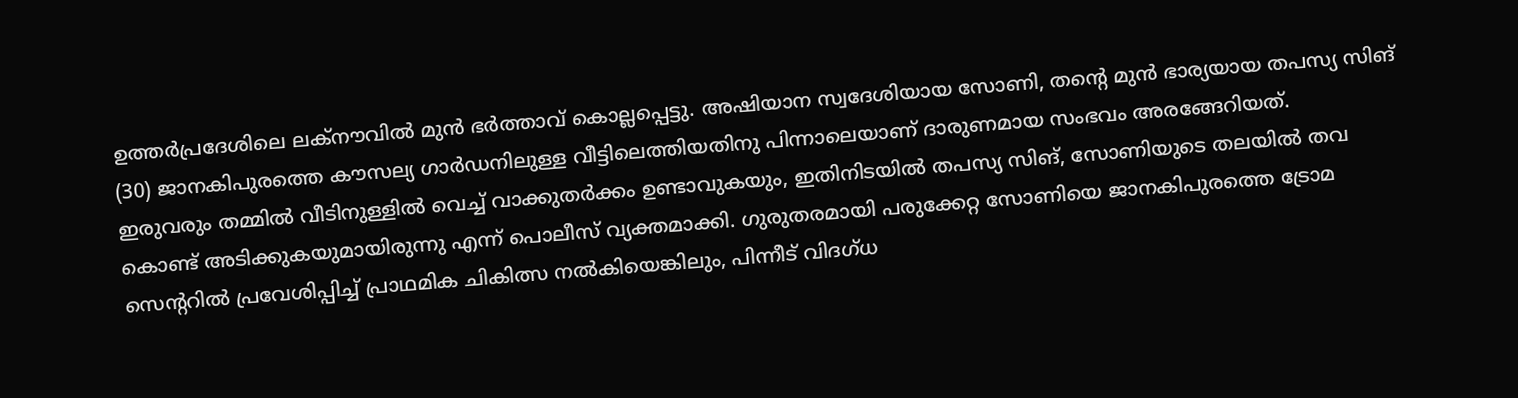ഉത്തർപ്രദേശിലെ ലക്നൗവിൽ മുൻ ഭർത്താവ് കൊല്ലപ്പെട്ടു. അഷിയാന സ്വദേശിയായ സോണി, തന്റെ മുൻ ഭാര്യയായ തപസ്യ സിങ് (30) ജാനകിപുരത്തെ കൗസല്യ ഗാർഡനിലുള്ള വീട്ടിലെത്തിയതിനു പിന്നാലെയാണ് ദാരുണമായ സംഭവം അരങ്ങേറിയത്.
ഇരുവരും തമ്മിൽ വീടിനുള്ളിൽ വെച്ച് വാക്കുതർക്കം ഉണ്ടാവുകയും, ഇതിനിടയിൽ തപസ്യ സിങ്, സോണിയുടെ തലയിൽ തവ കൊണ്ട് അടിക്കുകയുമായിരുന്നു എന്ന് പൊലീസ് വ്യക്തമാക്കി. ഗുരുതരമായി പരുക്കേറ്റ സോണിയെ ജാനകിപുരത്തെ ട്രോമ സെന്ററിൽ പ്രവേശിപ്പിച്ച് പ്രാഥമിക ചികിത്സ നൽകിയെങ്കിലും, പിന്നീട് വിദഗ്ധ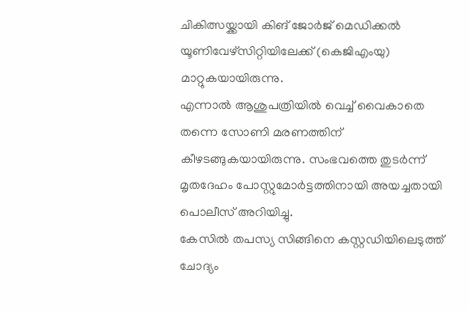ചികിത്സയ്ക്കായി കിങ് ജോർജ് മെഡിക്കൽ യൂണിവേഴ്സിറ്റിയിലേക്ക് (കെജിഎംയു) മാറ്റുകയായിരുന്നു.
എന്നാൽ ആശുപത്രിയിൽ വെച്ച് വൈകാതെ തന്നെ സോണി മരണത്തിന് കീഴടങ്ങുകയായിരുന്നു. സംഭവത്തെ തുടർന്ന് മൃതദേഹം പോസ്റ്റുമോർട്ടത്തിനായി അയച്ചതായി പൊലീസ് അറിയിച്ചു.
കേസിൽ തപസ്യ സിങ്ങിനെ കസ്റ്റഡിയിലെടുത്ത് ചോദ്യം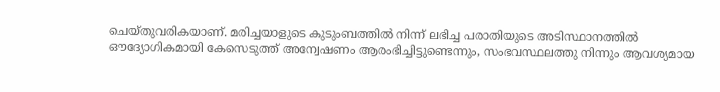ചെയ്തുവരികയാണ്. മരിച്ചയാളുടെ കുടുംബത്തിൽ നിന്ന് ലഭിച്ച പരാതിയുടെ അടിസ്ഥാനത്തിൽ ഔദ്യോഗികമായി കേസെടുത്ത് അന്വേഷണം ആരംഭിച്ചിട്ടുണ്ടെന്നും, സംഭവസ്ഥലത്തു നിന്നും ആവശ്യമായ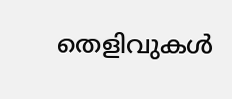തെളിവുകൾ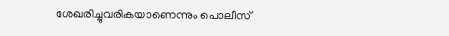ശേഖരിച്ചുവരികയാണെന്നും പൊലീസ്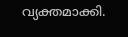വ്യക്തമാക്കി.